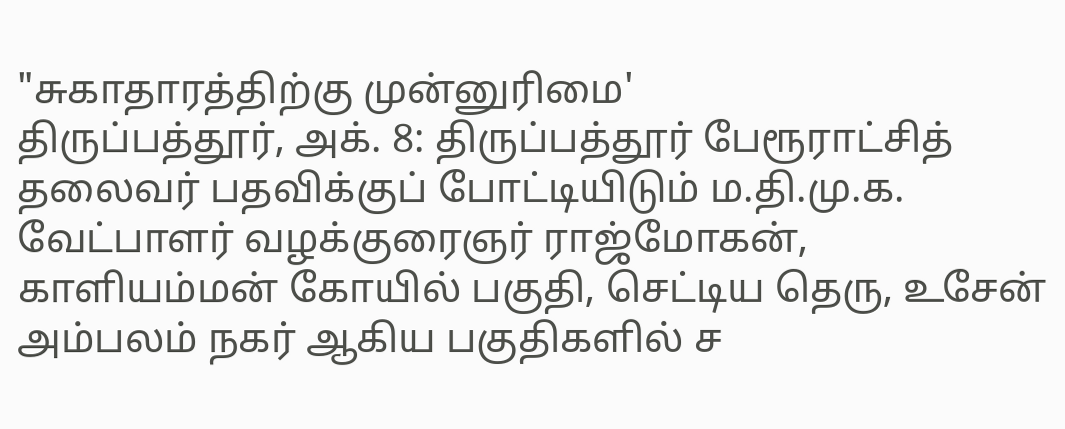"சுகாதாரத்திற்கு முன்னுரிமை'
திருப்பத்தூர், அக். 8: திருப்பத்தூர் பேரூராட்சித் தலைவர் பதவிக்குப் போட்டியிடும் ம.தி.மு.க. வேட்பாளர் வழக்குரைஞர் ராஜ்மோகன், காளியம்மன் கோயில் பகுதி, செட்டிய தெரு, உசேன் அம்பலம் நகர் ஆகிய பகுதிகளில் ச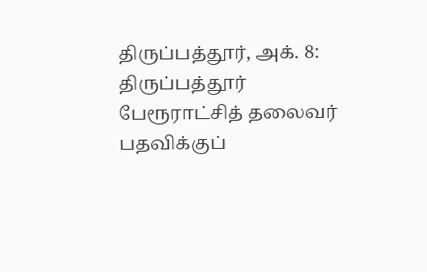திருப்பத்தூர், அக். 8: திருப்பத்தூர் பேரூராட்சித் தலைவர் பதவிக்குப்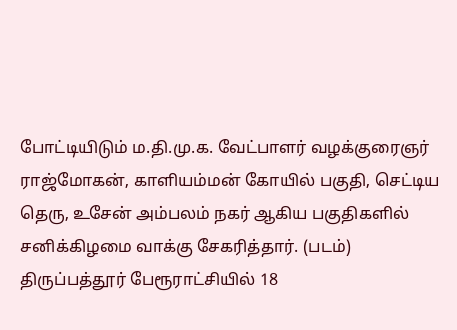போட்டியிடும் ம.தி.மு.க. வேட்பாளர் வழக்குரைஞர் ராஜ்மோகன், காளியம்மன் கோயில் பகுதி, செட்டிய தெரு, உசேன் அம்பலம் நகர் ஆகிய பகுதிகளில் சனிக்கிழமை வாக்கு சேகரித்தார். (படம்)
திருப்பத்தூர் பேரூராட்சியில் 18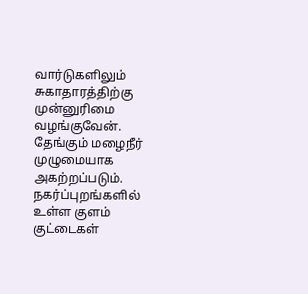வார்டுகளிலும் சுகாதாரத்திற்கு முன்னுரிமை வழங்குவேன். தேங்கும் மழைநீர் முழுமையாக அகற்றப்படும். நகர்ப்புறங்களில் உள்ள குளம் குட்டைகள்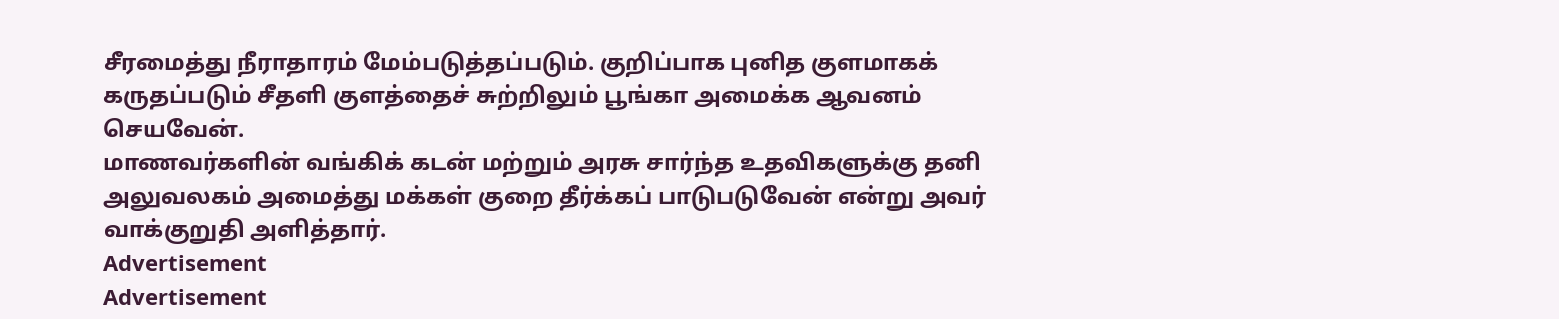சீரமைத்து நீராதாரம் மேம்படுத்தப்படும். குறிப்பாக புனித குளமாகக் கருதப்படும் சீதளி குளத்தைச் சுற்றிலும் பூங்கா அமைக்க ஆவனம் செயவேன்.
மாணவர்களின் வங்கிக் கடன் மற்றும் அரசு சார்ந்த உதவிகளுக்கு தனி அலுவலகம் அமைத்து மக்கள் குறை தீர்க்கப் பாடுபடுவேன் என்று அவர் வாக்குறுதி அளித்தார்.
Advertisement
Advertisement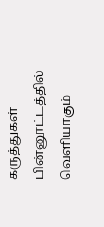கருத்துகள்
பின்னூட்டத்தில் வெளியாகும்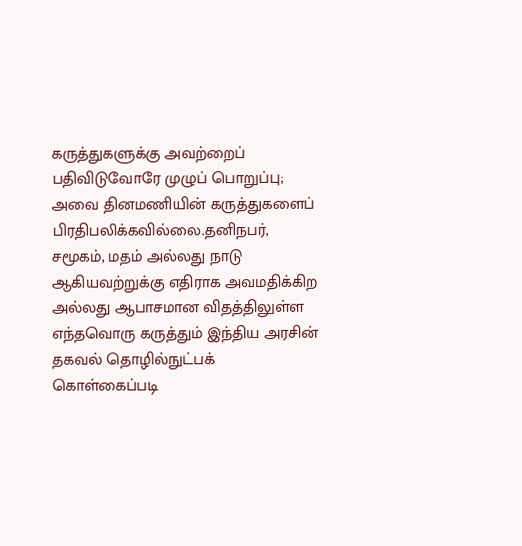கருத்துகளுக்கு அவற்றைப் பதிவிடுவோரே முழுப் பொறுப்பு; அவை தினமணியின் கருத்துகளைப் பிரதிபலிக்கவில்லை.தனிநபர், சமூகம், மதம் அல்லது நாடு ஆகியவற்றுக்கு எதிராக அவமதிக்கிற அல்லது ஆபாசமான விதத்திலுள்ள எந்தவொரு கருத்தும் இந்திய அரசின் தகவல் தொழில்நுட்பக் கொள்கைப்படி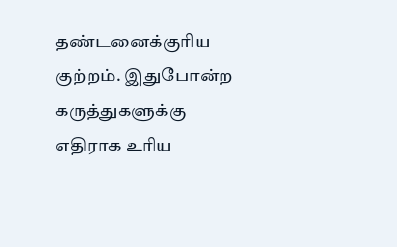தண்டனைக்குரிய குற்றம். இதுபோன்ற கருத்துகளுக்கு எதிராக உரிய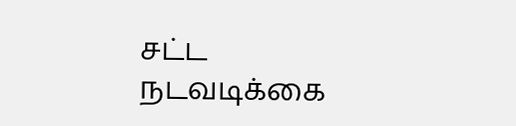சட்ட நடவடிக்கை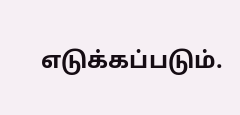எடுக்கப்படும்.